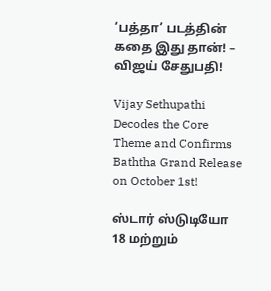‘பத்தா’ படத்தின் கதை இது தான்! – விஜய் சேதுபதி!

Vijay Sethupathi Decodes the Core Theme and Confirms Baththa Grand Release on October 1st!

ஸ்டார் ஸ்டுடியோ 18 மற்றும்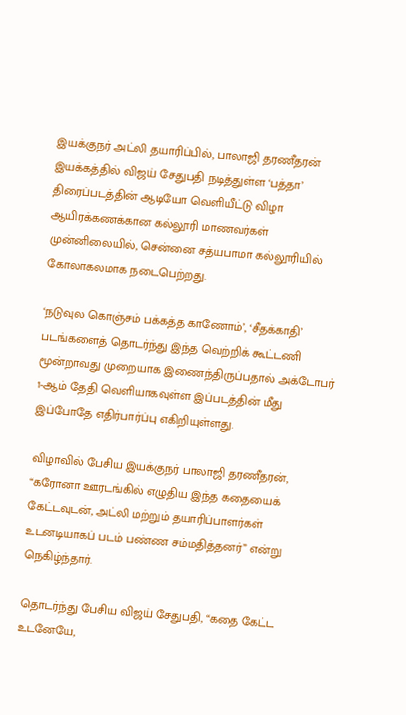இயக்குநர் அட்லி தயாரிப்பில், பாலாஜி தரணீதரன் இயக்கத்தில் விஜய் சேதுபதி நடித்துள்ள ‘பத்தா’ திரைப்படத்தின் ஆடியோ வெளியீட்டு விழா ஆயிரக்கணக்கான கல்லூரி மாணவர்கள் முன்னிலையில், சென்னை சத்யபாமா கல்லூரியில்  கோலாகலமாக நடைபெற்றது.

‘நடுவுல கொஞ்சம் பக்கத்த காணோம்’, ‘சீதக்காதி’ படங்களைத் தொடர்ந்து இந்த வெற்றிக் கூட்டணி மூன்றாவது முறையாக இணைந்திருப்பதால் அக்டோபர் 1-ஆம் தேதி வெளியாகவுள்ள இப்படத்தின் மீது இப்போதே எதிர்பார்ப்பு எகிறியுள்ளது.

விழாவில் பேசிய இயக்குநர் பாலாஜி தரணீதரன்,  “கரோனா ஊரடங்கில் எழுதிய இந்த கதையைக் கேட்டவுடன், அட்லி மற்றும் தயாரிப்பாளர்கள் உடனடியாகப் படம் பண்ண சம்மதித்தனர்” என்று நெகிழ்ந்தார்.

தொடர்ந்து பேசிய விஜய் சேதுபதி, “கதை கேட்ட உடனேயே,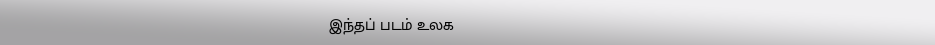இந்தப் படம் உலக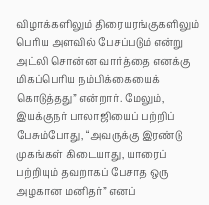விழாக்களிலும் திரையரங்குகளிலும் பெரிய அளவில் பேசப்படும் என்று அட்லி சொன்ன வார்த்தை எனக்கு மிகப்பெரிய நம்பிக்கையைக் கொடுத்தது” என்றார். மேலும், இயக்குநர் பாலாஜியைப் பற்றிப் பேசும்போது, “அவருக்கு இரண்டு முகங்கள் கிடையாது, யாரைப் பற்றியும் தவறாகப் பேசாத ஒரு அழகான மனிதர்” எனப்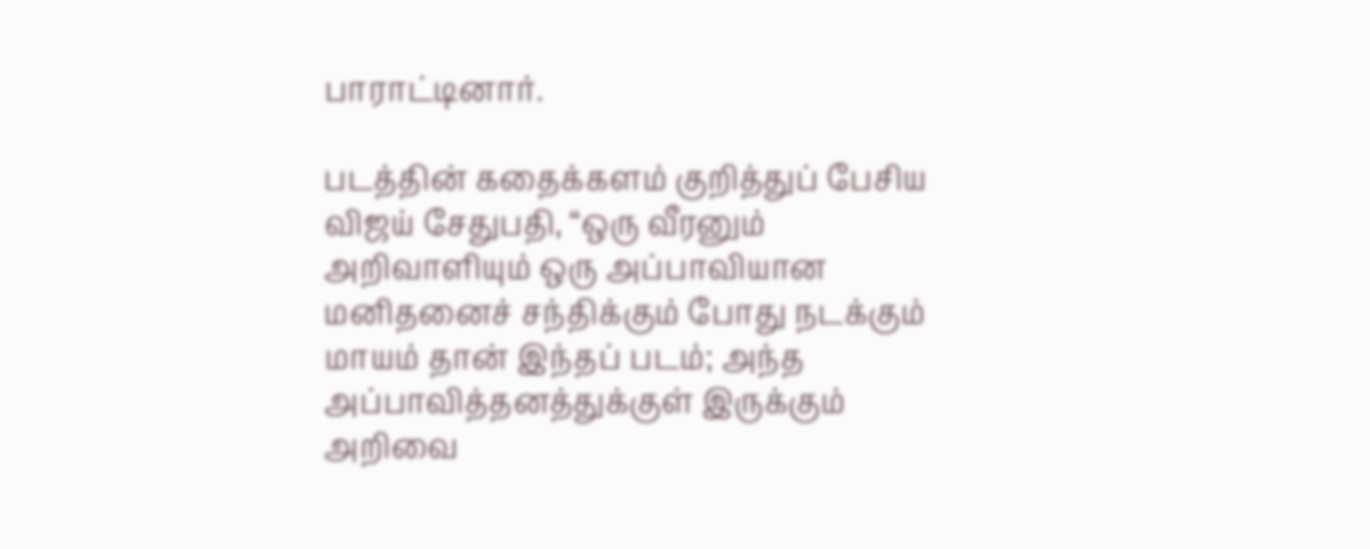பாராட்டினார்.

படத்தின் கதைக்களம் குறித்துப் பேசிய விஜய் சேதுபதி, “ஒரு வீரனும் அறிவாளியும் ஒரு அப்பாவியான மனிதனைச் சந்திக்கும் போது நடக்கும் மாயம் தான் இந்தப் படம்; அந்த அப்பாவித்தனத்துக்குள் இருக்கும் அறிவை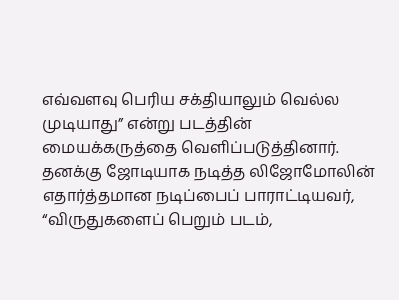எவ்வளவு பெரிய சக்தியாலும் வெல்ல முடியாது” என்று படத்தின் மையக்கருத்தை வெளிப்படுத்தினார். தனக்கு ஜோடியாக நடித்த லிஜோமோலின் எதார்த்தமான நடிப்பைப் பாராட்டியவர், “விருதுகளைப் பெறும் படம்,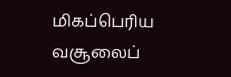மிகப்பெரிய வசூலைப்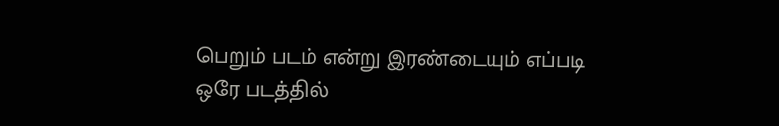பெறும் படம் என்று இரண்டையும் எப்படி ஒரே படத்தில்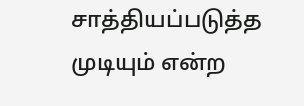சாத்தியப்படுத்த முடியும் என்ற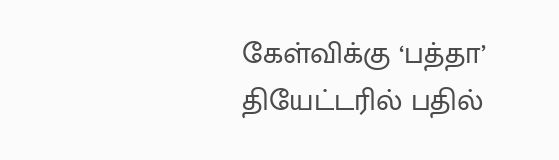கேள்விக்கு ‘பத்தா’ தியேட்டரில் பதில்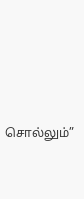சொல்லும்”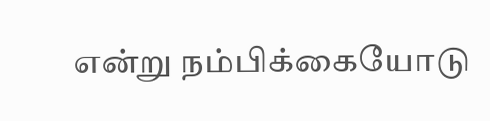என்று நம்பிக்கையோடு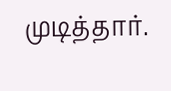முடித்தார்.